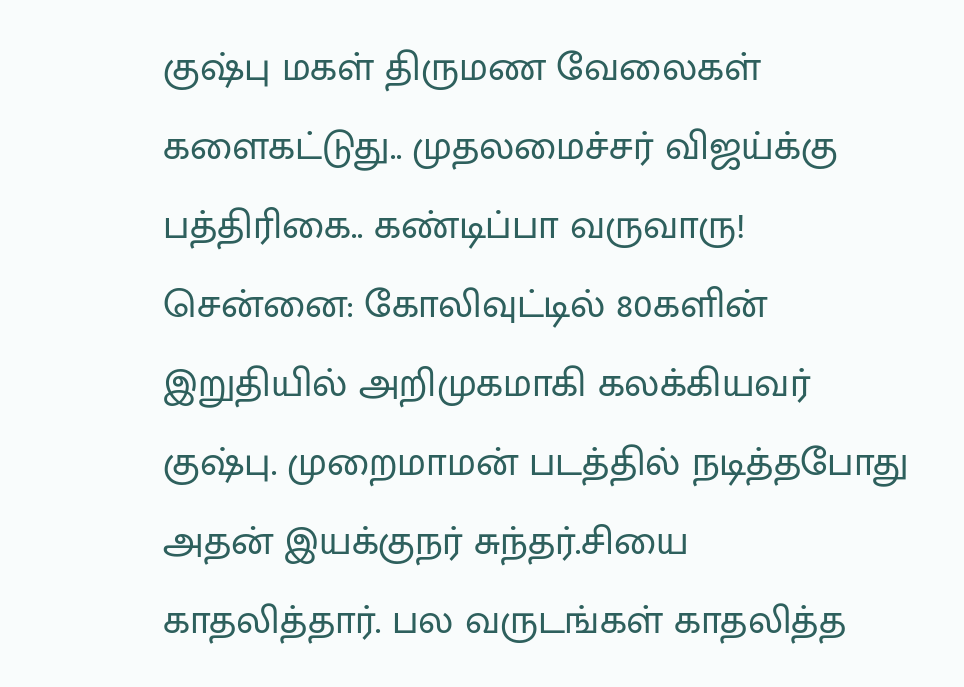குஷ்பு மகள் திருமண வேலைகள் களைகட்டுது.. முதலமைச்சர் விஜய்க்கு பத்திரிகை.. கண்டிப்பா வருவாரு!
சென்னை: கோலிவுட்டில் 80களின் இறுதியில் அறிமுகமாகி கலக்கியவர் குஷ்பு. முறைமாமன் படத்தில் நடித்தபோது அதன் இயக்குநர் சுந்தர்.சியை காதலித்தார். பல வருடங்கள் காதலித்த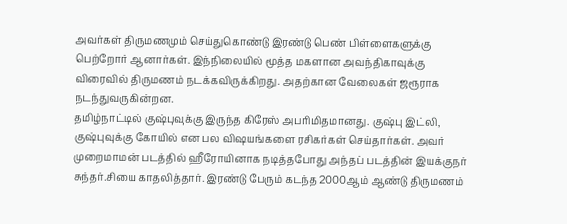அவர்கள் திருமணமும் செய்துகொண்டு இரண்டு பெண் பிள்ளைகளுக்கு பெற்றோர் ஆனார்கள். இந்நிலையில் மூத்த மகளான அவந்திகாவுக்கு விரைவில் திருமணம் நடக்கவிருக்கிறது. அதற்கான வேலைகள் ஜரூராக நடந்துவருகின்றன.
தமிழ்நாட்டில் குஷ்புவுக்கு இருந்த கிரேஸ் அபரிமிதமானது. குஷ்பு இட்லி, குஷ்புவுக்கு கோயில் என பல விஷயங்களை ரசிகர்கள் செய்தார்கள். அவர் முறைமாமன் படத்தில் ஹீரோயினாக நடித்தபோது அந்தப் படத்தின் இயக்குநர் சுந்தர்.சியை காதலித்தார். இரண்டு பேரும் கடந்த 2000ஆம் ஆண்டு திருமணம்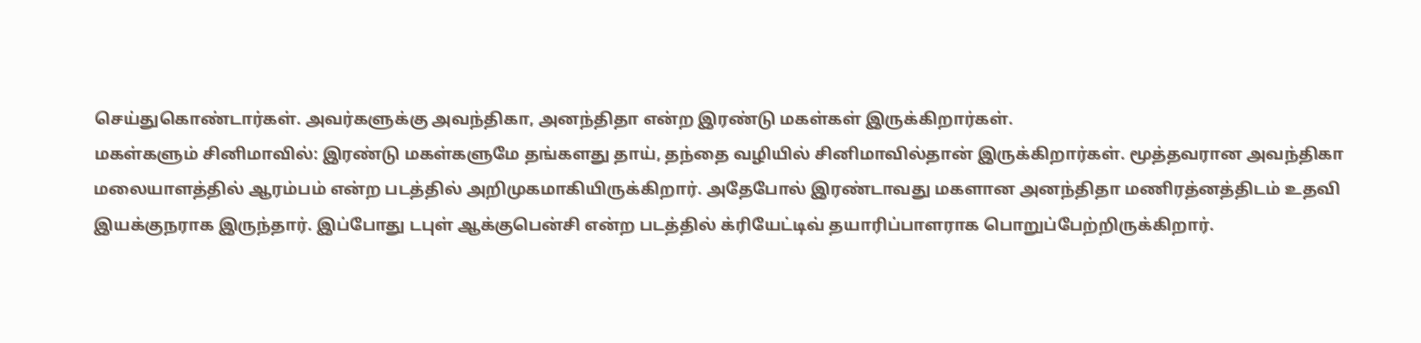செய்துகொண்டார்கள். அவர்களுக்கு அவந்திகா, அனந்திதா என்ற இரண்டு மகள்கள் இருக்கிறார்கள்.
மகள்களும் சினிமாவில்: இரண்டு மகள்களுமே தங்களது தாய், தந்தை வழியில் சினிமாவில்தான் இருக்கிறார்கள். மூத்தவரான அவந்திகா மலையாளத்தில் ஆரம்பம் என்ற படத்தில் அறிமுகமாகியிருக்கிறார். அதேபோல் இரண்டாவது மகளான அனந்திதா மணிரத்னத்திடம் உதவி இயக்குநராக இருந்தார். இப்போது டபுள் ஆக்குபென்சி என்ற படத்தில் க்ரியேட்டிவ் தயாரிப்பாளராக பொறுப்பேற்றிருக்கிறார்.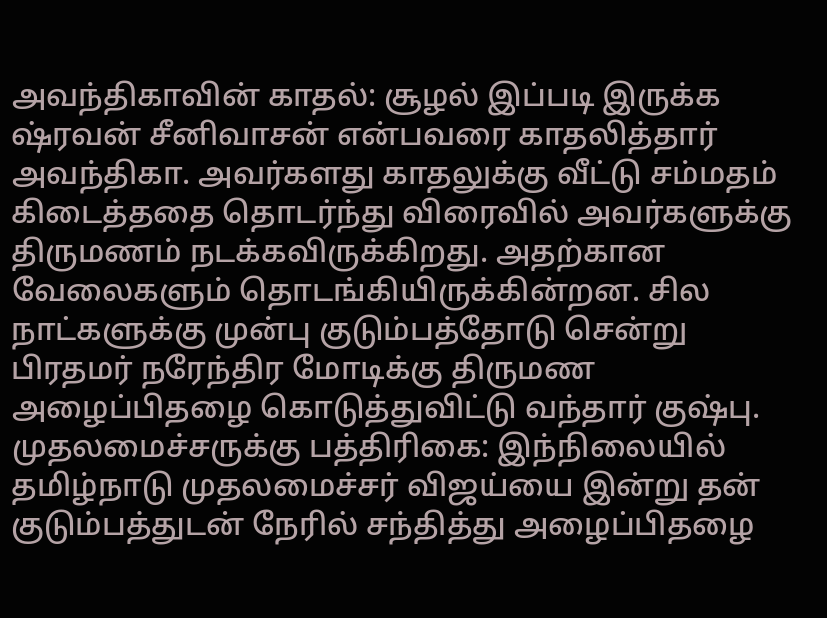அவந்திகாவின் காதல்: சூழல் இப்படி இருக்க ஷ்ரவன் சீனிவாசன் என்பவரை காதலித்தார் அவந்திகா. அவர்களது காதலுக்கு வீட்டு சம்மதம் கிடைத்ததை தொடர்ந்து விரைவில் அவர்களுக்கு திருமணம் நடக்கவிருக்கிறது. அதற்கான வேலைகளும் தொடங்கியிருக்கின்றன. சில நாட்களுக்கு முன்பு குடும்பத்தோடு சென்று பிரதமர் நரேந்திர மோடிக்கு திருமண அழைப்பிதழை கொடுத்துவிட்டு வந்தார் குஷ்பு.
முதலமைச்சருக்கு பத்திரிகை: இந்நிலையில் தமிழ்நாடு முதலமைச்சர் விஜய்யை இன்று தன் குடும்பத்துடன் நேரில் சந்தித்து அழைப்பிதழை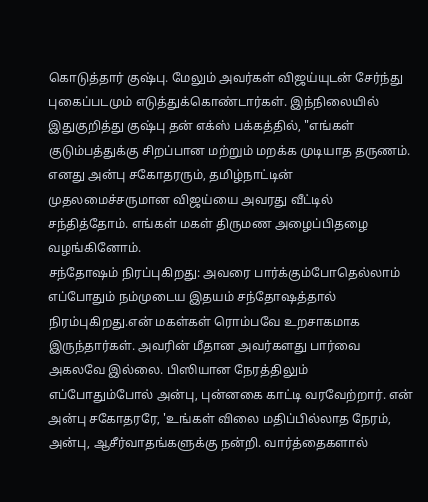கொடுத்தார் குஷ்பு. மேலும் அவர்கள் விஜய்யுடன் சேர்ந்து புகைப்படமும் எடுத்துக்கொண்டார்கள். இந்நிலையில் இதுகுறித்து குஷ்பு தன் எக்ஸ் பக்கத்தில், "எங்கள் குடும்பத்துக்கு சிறப்பான மற்றும் மறக்க முடியாத தருணம். எனது அன்பு சகோதரரும், தமிழ்நாட்டின் முதலமைச்சருமான விஜய்யை அவரது வீட்டில் சந்தித்தோம். எங்கள் மகள் திருமண அழைப்பிதழை வழங்கினோம்.
சந்தோஷம் நிரப்புகிறது: அவரை பார்க்கும்போதெல்லாம் எப்போதும் நம்முடைய இதயம் சந்தோஷத்தால் நிரம்புகிறது.என் மகள்கள் ரொம்பவே உறசாகமாக இருந்தார்கள். அவரின் மீதான அவர்களது பார்வை அகலவே இல்லை. பிஸியான நேரத்திலும் எப்போதும்போல் அன்பு, புன்னகை காட்டி வரவேற்றார். என் அன்பு சகோதரரே, 'உங்கள் விலை மதிப்பில்லாத நேரம், அன்பு, ஆசீர்வாதங்களுக்கு நன்றி. வார்த்தைகளால்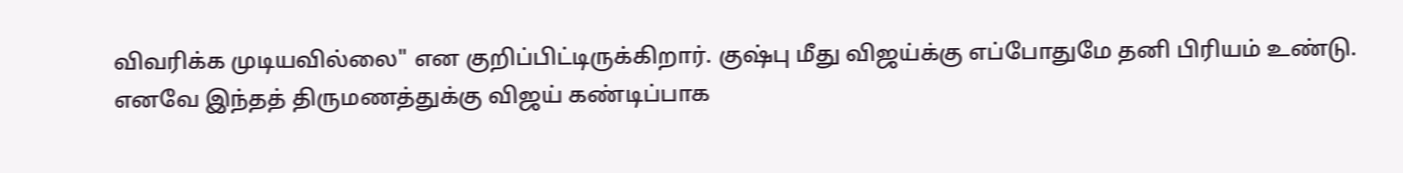விவரிக்க முடியவில்லை" என குறிப்பிட்டிருக்கிறார். குஷ்பு மீது விஜய்க்கு எப்போதுமே தனி பிரியம் உண்டு. எனவே இந்தத் திருமணத்துக்கு விஜய் கண்டிப்பாக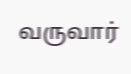வருவார்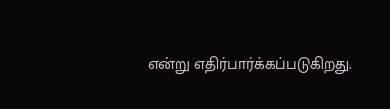என்று எதிர்பார்க்கப்படுகிறது.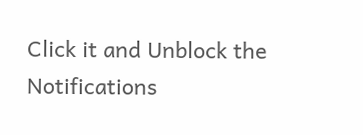Click it and Unblock the Notifications